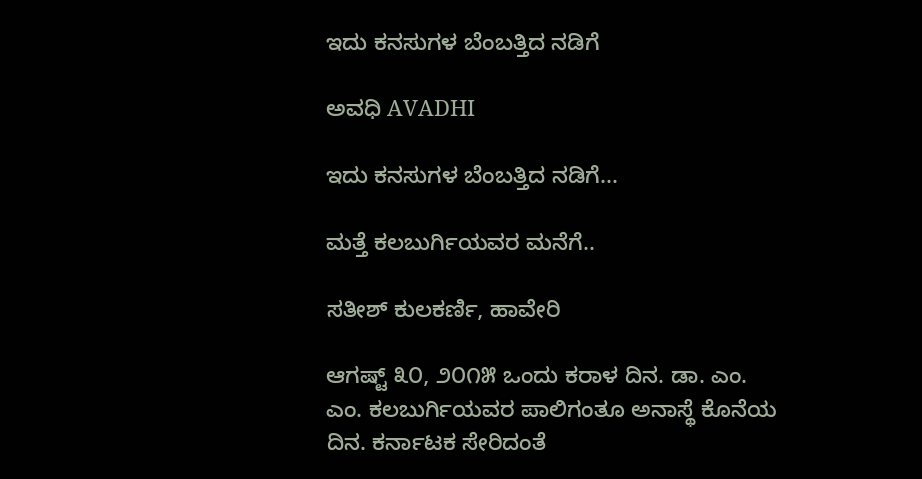ಇದು ಕನಸುಗಳ ಬೆಂಬತ್ತಿದ ನಡಿಗೆ‍

ಅವಧಿ AVADHI

ಇದು ಕನಸುಗಳ ಬೆಂಬತ್ತಿದ ನಡಿಗೆ...

ಮತ್ತೆ ಕಲಬುರ್ಗಿಯವರ ಮನೆಗೆ..

ಸತೀಶ್ ಕುಲಕರ್ಣಿ, ಹಾವೇರಿ

ಆಗಷ್ಟ್ ೩೦, ೨೦೧೫ ಒಂದು ಕರಾಳ ದಿನ. ಡಾ. ಎಂ. ಎಂ. ಕಲಬುರ್ಗಿಯವರ ಪಾಲಿಗಂತೂ ಅನಾಸ್ಥೆ ಕೊನೆಯ ದಿನ. ಕರ್ನಾಟಕ ಸೇರಿದಂತೆ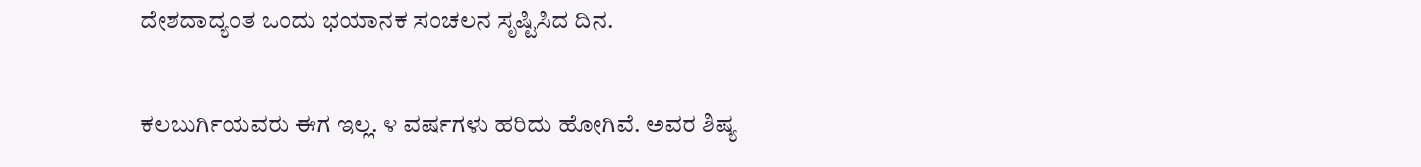ದೇಶದಾದ್ಯಂತ ಒಂದು ಭಯಾನಕ ಸಂಚಲನ ಸೃಷ್ಟಿಸಿದ ದಿನ.

ಕಲಬುರ್ಗಿಯವರು ಈಗ ಇಲ್ಲ. ೪ ವರ್ಷಗಳು ಹರಿದು ಹೋಗಿವೆ. ಅವರ ಶಿಷ್ಯ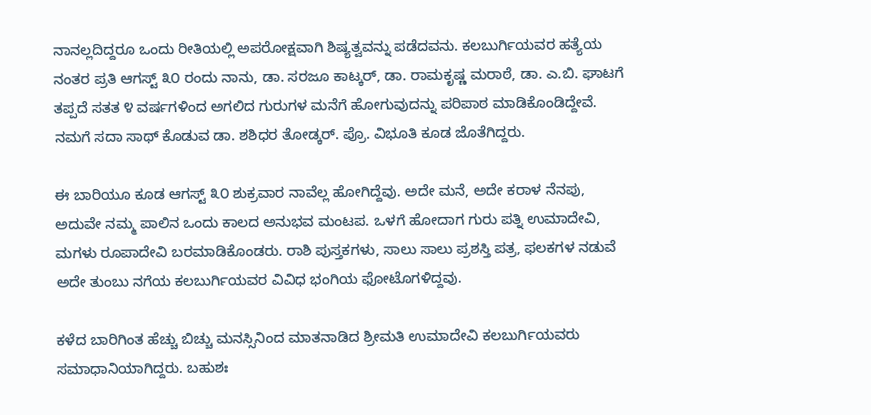ನಾನಲ್ಲದಿದ್ದರೂ ಒಂದು ರೀತಿಯಲ್ಲಿ ಅಪರೋಕ್ಷವಾಗಿ ಶಿಷ್ಯತ್ವವನ್ನು ಪಡೆದವನು. ಕಲಬುರ್ಗಿಯವರ ಹತ್ಯೆಯ ನಂತರ ಪ್ರತಿ ಆಗಸ್ಟ್ ೩೦ ರಂದು ನಾನು, ಡಾ. ಸರಜೂ ಕಾಟ್ಕರ್, ಡಾ. ರಾಮಕೃಷ್ಣ ಮರಾಠೆ, ಡಾ. ಎ.ಬಿ. ಘಾಟಗೆ ತಪ್ಪದೆ ಸತತ ೪ ವರ್ಷಗಳಿಂದ ಅಗಲಿದ ಗುರುಗಳ ಮನೆಗೆ ಹೋಗುವುದನ್ನು ಪರಿಪಾಠ ಮಾಡಿಕೊಂಡಿದ್ದೇವೆ. ನಮಗೆ ಸದಾ ಸಾಥ್ ಕೊಡುವ ಡಾ. ಶಶಿಧರ ತೋಡ್ಕರ್. ಪ್ರೊ. ವಿಭೂತಿ ಕೂಡ ಜೊತೆಗಿದ್ದರು.

ಈ ಬಾರಿಯೂ ಕೂಡ ಆಗಸ್ಟ್ ೩೦ ಶುಕ್ರವಾರ ನಾವೆಲ್ಲ ಹೋಗಿದ್ದೆವು. ಅದೇ ಮನೆ, ಅದೇ ಕರಾಳ ನೆನಪು, ಅದುವೇ ನಮ್ಮ ಪಾಲಿನ ಒಂದು ಕಾಲದ ಅನುಭವ ಮಂಟಪ. ಒಳಗೆ ಹೋದಾಗ ಗುರು ಪತ್ನಿ ಉಮಾದೇವಿ, ಮಗಳು ರೂಪಾದೇವಿ ಬರಮಾಡಿಕೊಂಡರು. ರಾಶಿ ಪುಸ್ತಕಗಳು, ಸಾಲು ಸಾಲು ಪ್ರಶಸ್ತಿ ಪತ್ರ, ಫಲಕಗಳ ನಡುವೆ ಅದೇ ತುಂಬು ನಗೆಯ ಕಲಬುರ್ಗಿಯವರ ವಿವಿಧ ಭಂಗಿಯ ಫೋಟೊಗಳಿದ್ದವು.

ಕಳೆದ ಬಾರಿಗಿಂತ ಹೆಚ್ಚು ಬಿಚ್ಚು ಮನಸ್ಸಿನಿಂದ ಮಾತನಾಡಿದ ಶ್ರೀಮತಿ ಉಮಾದೇವಿ ಕಲಬುರ್ಗಿಯವರು ಸಮಾಧಾನಿಯಾಗಿದ್ದರು. ಬಹುಶಃ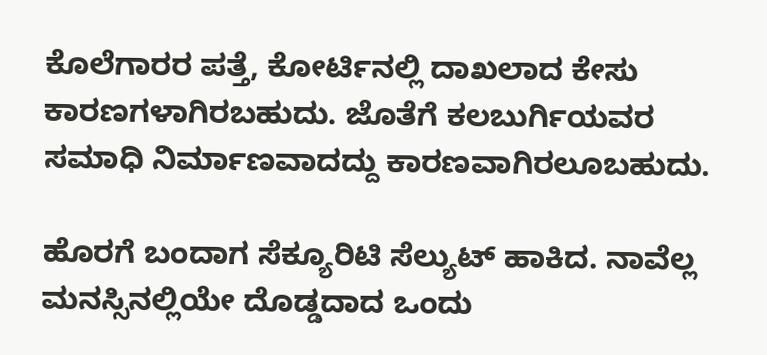ಕೊಲೆಗಾರರ ಪತ್ತೆ, ಕೋರ್ಟಿನಲ್ಲಿ ದಾಖಲಾದ ಕೇಸು ಕಾರಣಗಳಾಗಿರಬಹುದು. ಜೊತೆಗೆ ಕಲಬುರ್ಗಿಯವರ ಸಮಾಧಿ ನಿರ್ಮಾಣವಾದದ್ದು ಕಾರಣವಾಗಿರಲೂಬಹುದು.

ಹೊರಗೆ ಬಂದಾಗ ಸೆಕ್ಯೂರಿಟಿ ಸೆಲ್ಯುಟ್ ಹಾಕಿದ. ನಾವೆಲ್ಲ ಮನಸ್ಸಿನಲ್ಲಿಯೇ ದೊಡ್ಡದಾದ ಒಂದು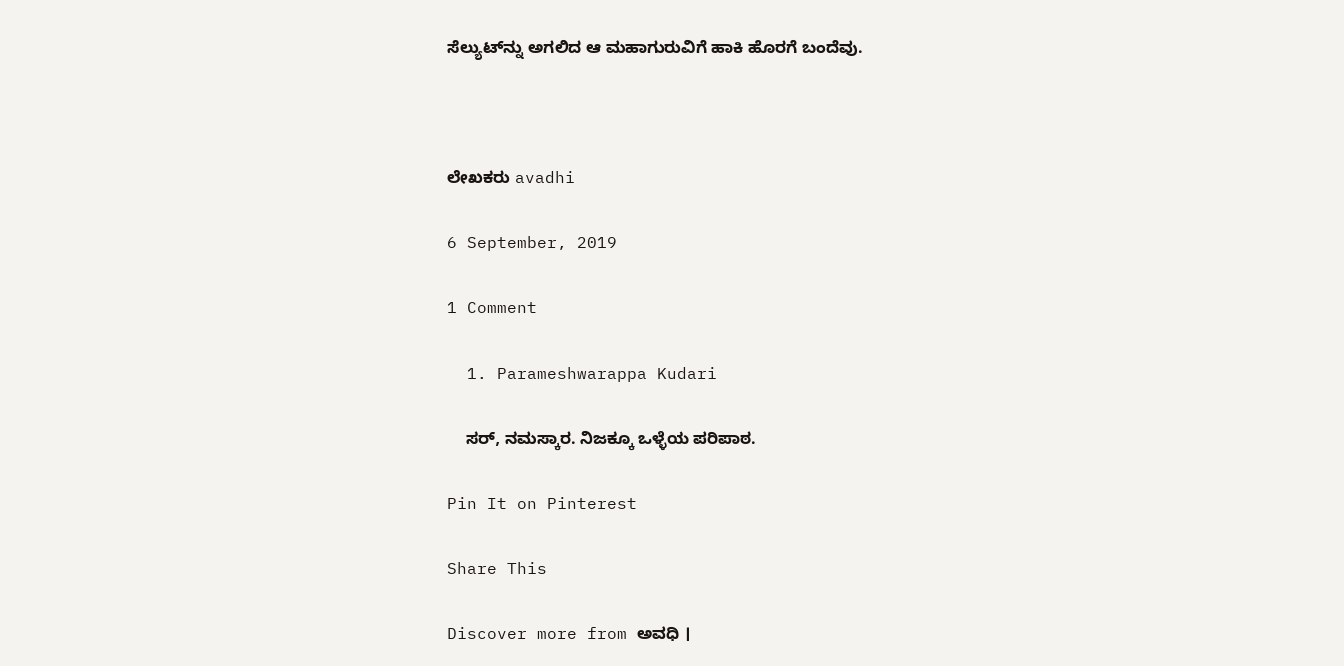ಸೆಲ್ಯುಟ್‌ನ್ನು ಅಗಲಿದ ಆ ಮಹಾಗುರುವಿಗೆ ಹಾಕಿ ಹೊರಗೆ ಬಂದೆವು.



ಲೇಖಕರು avadhi

6 September, 2019

1 Comment

  1. Parameshwarappa Kudari

    ಸರ್, ನಮಸ್ಕಾರ. ನಿಜಕ್ಕೂ ಒಳ್ಳೆಯ ಪರಿಪಾಠ.

Pin It on Pinterest

Share This

Discover more from ಅವಧಿ ।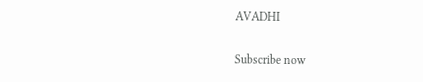AVADHI

Subscribe now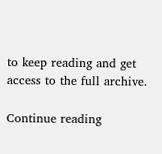to keep reading and get access to the full archive.

Continue reading